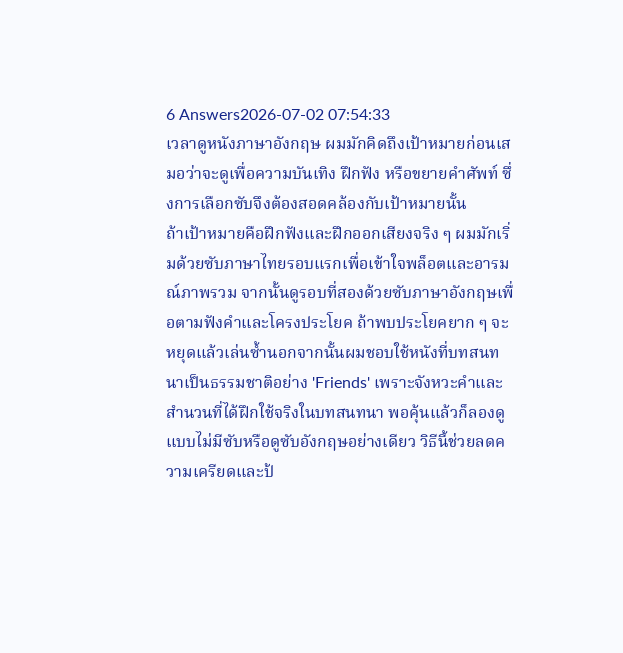6 Answers2026-07-02 07:54:33
เวลาดูหนังภาษาอังกฤษ ผมมักคิดถึงเป้าหมายก่อนเสมอว่าจะดูเพื่อความบันเทิง ฝึกฟัง หรือขยายคำศัพท์ ซึ่งการเลือกซับจึงต้องสอดคล้องกับเป้าหมายนั้น
ถ้าเป้าหมายคือฝึกฟังและฝึกออกเสียงจริง ๆ ผมมักเริ่มด้วยซับภาษาไทยรอบแรกเพื่อเข้าใจพล็อตและอารมณ์ภาพรวม จากนั้นดูรอบที่สองด้วยซับภาษาอังกฤษเพื่อตามฟังคำและโครงประโยค ถ้าพบประโยคยาก ๆ จะหยุดแล้วเล่นซ้ำนอกจากนั้นผมชอบใช้หนังที่บทสนทนาเป็นธรรมชาติอย่าง 'Friends' เพราะจังหวะคำและสำนวนที่ได้ฝึกใช้จริงในบทสนทนา พอคุ้นแล้วก็ลองดูแบบไม่มีซับหรือดูซับอังกฤษอย่างเดียว วิธีนี้ช่วยลดความเครียดและป้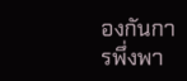องกันการพึ่งพา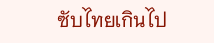ซับไทยเกินไป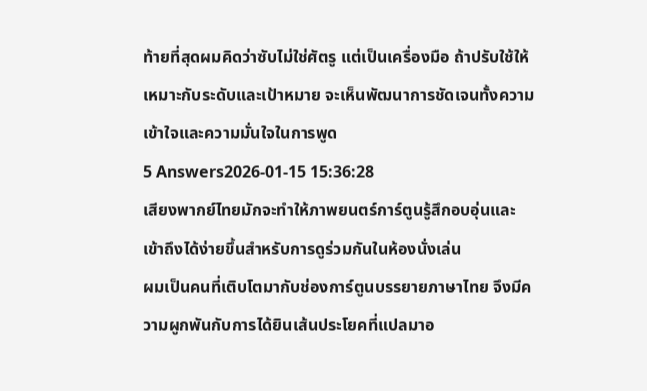ท้ายที่สุดผมคิดว่าซับไม่ใช่ศัตรู แต่เป็นเครื่องมือ ถ้าปรับใช้ให้เหมาะกับระดับและเป้าหมาย จะเห็นพัฒนาการชัดเจนทั้งความเข้าใจและความมั่นใจในการพูด
5 Answers2026-01-15 15:36:28
เสียงพากย์ไทยมักจะทำให้ภาพยนตร์การ์ตูนรู้สึกอบอุ่นและเข้าถึงได้ง่ายขึ้นสำหรับการดูร่วมกันในห้องนั่งเล่น
ผมเป็นคนที่เติบโตมากับช่องการ์ตูนบรรยายภาษาไทย จึงมีความผูกพันกับการได้ยินเส้นประโยคที่แปลมาอ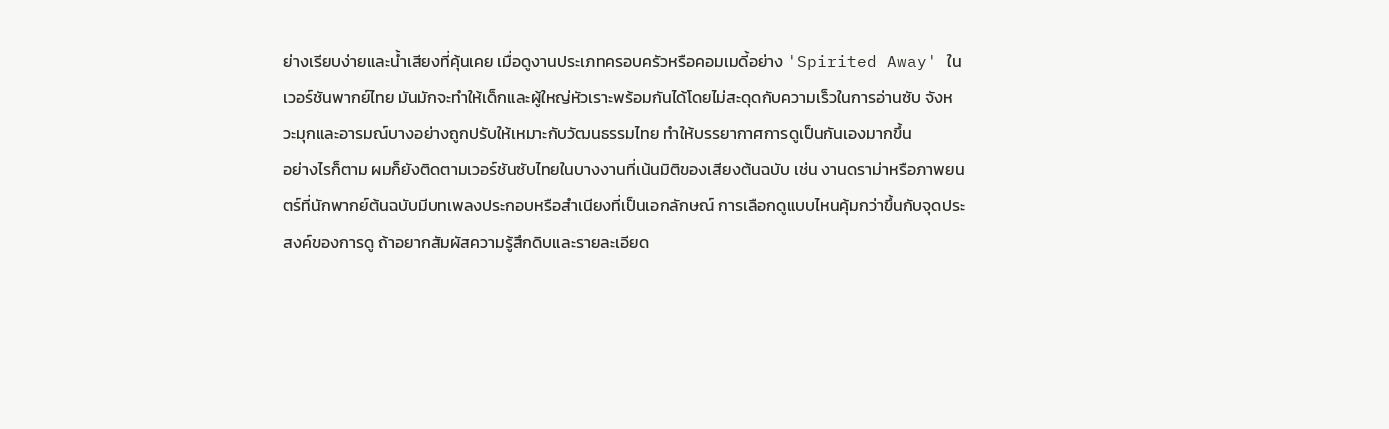ย่างเรียบง่ายและน้ำเสียงที่คุ้นเคย เมื่อดูงานประเภทครอบครัวหรือคอมเมดี้อย่าง 'Spirited Away' ในเวอร์ชันพากย์ไทย มันมักจะทำให้เด็กและผู้ใหญ่หัวเราะพร้อมกันได้โดยไม่สะดุดกับความเร็วในการอ่านซับ จังหวะมุกและอารมณ์บางอย่างถูกปรับให้เหมาะกับวัฒนธรรมไทย ทำให้บรรยากาศการดูเป็นกันเองมากขึ้น
อย่างไรก็ตาม ผมก็ยังติดตามเวอร์ชันซับไทยในบางงานที่เน้นมิติของเสียงต้นฉบับ เช่น งานดราม่าหรือภาพยนตร์ที่นักพากย์ต้นฉบับมีบทเพลงประกอบหรือสำเนียงที่เป็นเอกลักษณ์ การเลือกดูแบบไหนคุ้มกว่าขึ้นกับจุดประสงค์ของการดู ถ้าอยากสัมผัสความรู้สึกดิบและรายละเอียด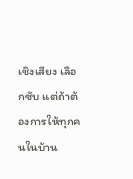เชิงเสียง เลือกซับ แต่ถ้าต้องการให้ทุกคนในบ้าน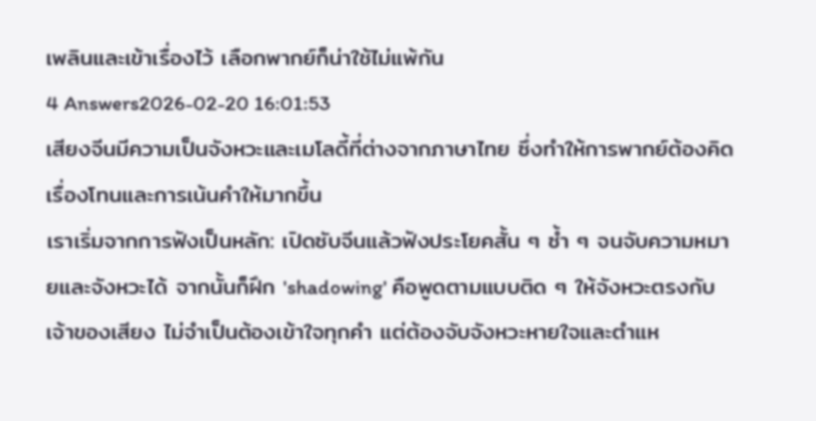เพลินและเข้าเรื่องไว้ เลือกพากย์ก็น่าใช้ไม่แพ้กัน
4 Answers2026-02-20 16:01:53
เสียงจีนมีความเป็นจังหวะและเมโลดี้ที่ต่างจากภาษาไทย ซึ่งทำให้การพากย์ต้องคิดเรื่องโทนและการเน้นคำให้มากขึ้น
เราเริ่มจากการฟังเป็นหลัก: เปิดซับจีนแล้วฟังประโยคสั้น ๆ ซ้ำ ๆ จนจับความหมายและจังหวะได้ จากนั้นก็ฝึก 'shadowing' คือพูดตามแบบติด ๆ ให้จังหวะตรงกับเจ้าของเสียง ไม่จำเป็นต้องเข้าใจทุกคำ แต่ต้องจับจังหวะหายใจและตำแห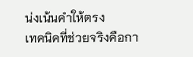น่งเน้นคำให้ตรง
เทคนิคที่ช่วยจริงคือกา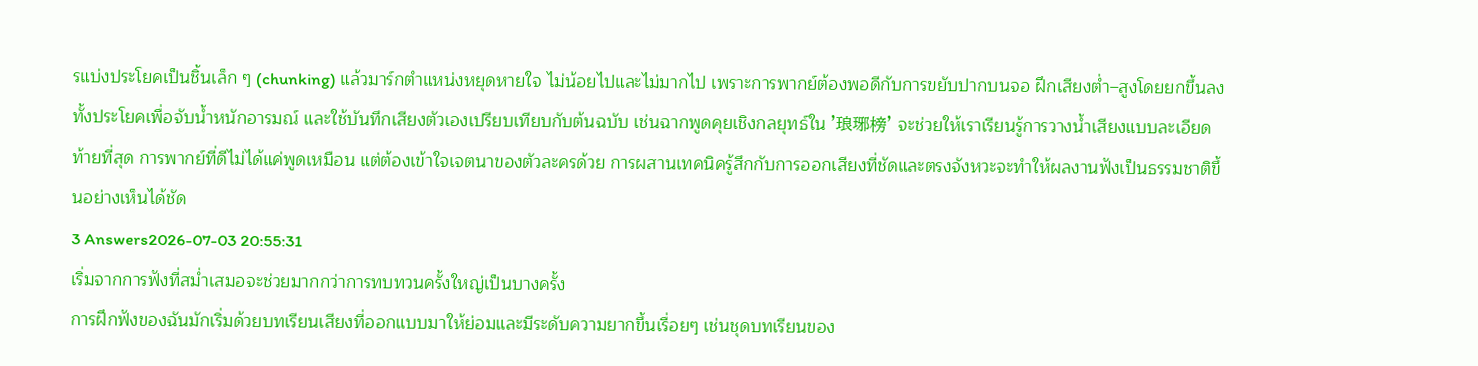รแบ่งประโยคเป็นชิ้นเล็ก ๆ (chunking) แล้วมาร์กตำแหน่งหยุดหายใจ ไม่น้อยไปและไม่มากไป เพราะการพากย์ต้องพอดีกับการขยับปากบนจอ ฝึกเสียงต่ำ–สูงโดยยกขึ้นลงทั้งประโยคเพื่อจับน้ำหนักอารมณ์ และใช้บันทึกเสียงตัวเองเปรียบเทียบกับต้นฉบับ เช่นฉากพูดคุยเชิงกลยุทธ์ใน '琅琊榜' จะช่วยให้เราเรียนรู้การวางน้ำเสียงแบบละเอียด
ท้ายที่สุด การพากย์ที่ดีไม่ได้แค่พูดเหมือน แต่ต้องเข้าใจเจตนาของตัวละครด้วย การผสานเทคนิครู้สึกกับการออกเสียงที่ชัดและตรงจังหวะจะทำให้ผลงานฟังเป็นธรรมชาติขึ้นอย่างเห็นได้ชัด
3 Answers2026-07-03 20:55:31
เริ่มจากการฟังที่สม่ำเสมอจะช่วยมากกว่าการทบทวนครั้งใหญ่เป็นบางครั้ง
การฝึกฟังของฉันมักเริ่มด้วยบทเรียนเสียงที่ออกแบบมาให้ย่อมและมีระดับความยากขึ้นเรื่อยๆ เช่นชุดบทเรียนของ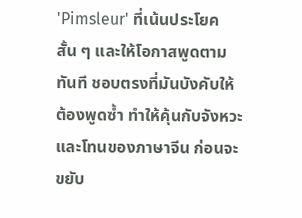'Pimsleur' ที่เน้นประโยคสั้น ๆ และให้โอกาสพูดตามทันที ชอบตรงที่มันบังคับให้ต้องพูดซ้ำ ทำให้คุ้นกับจังหวะและโทนของภาษาจีน ก่อนจะขยับ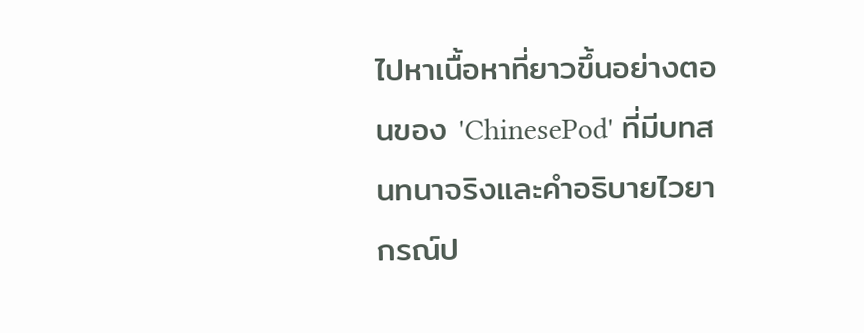ไปหาเนื้อหาที่ยาวขึ้นอย่างตอนของ 'ChinesePod' ที่มีบทสนทนาจริงและคำอธิบายไวยากรณ์ป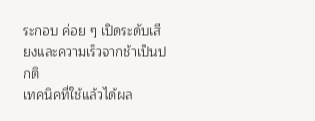ระกอบ ค่อย ๆ เปิดระดับเสียงและความเร็วจากช้าเป็นปกติ
เทคนิคที่ใช้แล้วได้ผล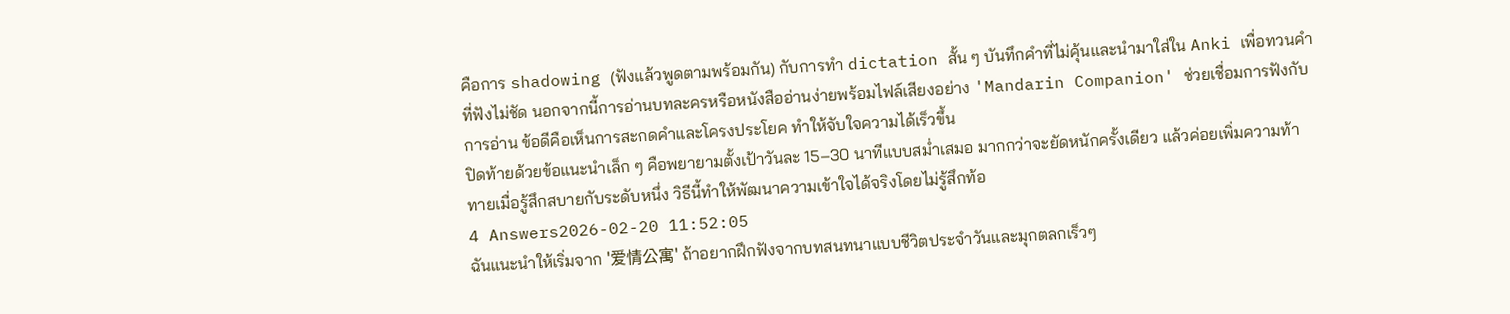คือการ shadowing (ฟังแล้วพูดตามพร้อมกัน) กับการทำ dictation สั้น ๆ บันทึกคำที่ไม่คุ้นและนำมาใส่ใน Anki เพื่อทวนคำที่ฟังไม่ชัด นอกจากนี้การอ่านบทละครหรือหนังสืออ่านง่ายพร้อมไฟล์เสียงอย่าง 'Mandarin Companion' ช่วยเชื่อมการฟังกับการอ่าน ข้อดีคือเห็นการสะกดคำและโครงประโยค ทำให้จับใจความได้เร็วขึ้น
ปิดท้ายด้วยข้อแนะนำเล็ก ๆ คือพยายามตั้งเป้าวันละ 15–30 นาทีแบบสม่ำเสมอ มากกว่าจะยัดหนักครั้งเดียว แล้วค่อยเพิ่มความท้าทายเมื่อรู้สึกสบายกับระดับหนึ่ง วิธีนี้ทำให้พัฒนาความเข้าใจได้จริงโดยไม่รู้สึกท้อ
4 Answers2026-02-20 11:52:05
ฉันแนะนำให้เริ่มจาก '爱情公寓' ถ้าอยากฝึกฟังจากบทสนทนาแบบชีวิตประจำวันและมุกตลกเร็วๆ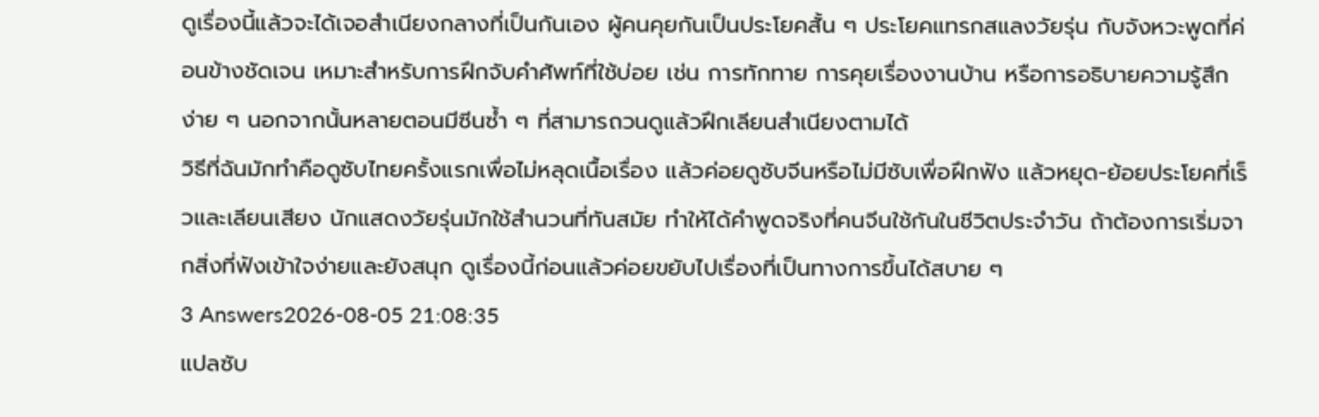ดูเรื่องนี้แล้วจะได้เจอสำเนียงกลางที่เป็นกันเอง ผู้คนคุยกันเป็นประโยคสั้น ๆ ประโยคแทรกสแลงวัยรุ่น กับจังหวะพูดที่ค่อนข้างชัดเจน เหมาะสำหรับการฝึกจับคำศัพท์ที่ใช้บ่อย เช่น การทักทาย การคุยเรื่องงานบ้าน หรือการอธิบายความรู้สึกง่าย ๆ นอกจากนั้นหลายตอนมีซีนซ้ำ ๆ ที่สามารถวนดูแล้วฝึกเลียนสำเนียงตามได้
วิธีที่ฉันมักทำคือดูซับไทยครั้งแรกเพื่อไม่หลุดเนื้อเรื่อง แล้วค่อยดูซับจีนหรือไม่มีซับเพื่อฝึกฟัง แล้วหยุด-ย้อยประโยคที่เร็วและเลียนเสียง นักแสดงวัยรุ่นมักใช้สำนวนที่ทันสมัย ทำให้ได้คำพูดจริงที่คนจีนใช้กันในชีวิตประจำวัน ถ้าต้องการเริ่มจากสิ่งที่ฟังเข้าใจง่ายและยังสนุก ดูเรื่องนี้ก่อนแล้วค่อยขยับไปเรื่องที่เป็นทางการขึ้นได้สบาย ๆ
3 Answers2026-08-05 21:08:35
แปลซับ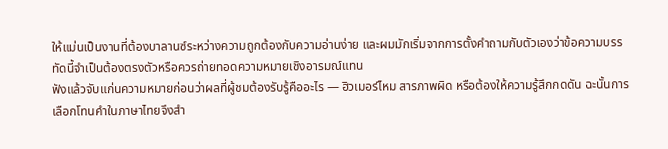ให้แม่นเป็นงานที่ต้องบาลานซ์ระหว่างความถูกต้องกับความอ่านง่าย และผมมักเริ่มจากการตั้งคำถามกับตัวเองว่าข้อความบรรทัดนี้จำเป็นต้องตรงตัวหรือควรถ่ายทอดความหมายเชิงอารมณ์แทน
ฟังแล้วจับแก่นความหมายก่อนว่าผลที่ผู้ชมต้องรับรู้คืออะไร — ฮิวเมอร์ไหม สารภาพผิด หรือต้องให้ความรู้สึกกดดัน ฉะนั้นการเลือกโทนคำในภาษาไทยจึงสำ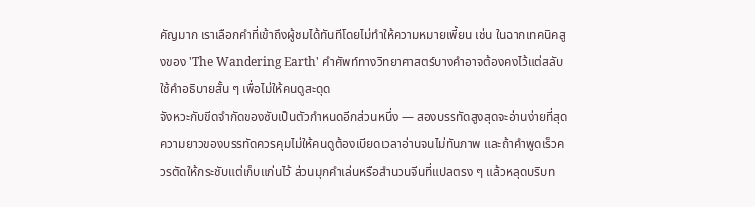คัญมาก เราเลือกคำที่เข้าถึงผู้ชมได้ทันทีโดยไม่ทำให้ความหมายเพี้ยน เช่น ในฉากเทคนิคสูงของ 'The Wandering Earth' คำศัพท์ทางวิทยาศาสตร์บางคำอาจต้องคงไว้แต่สลับใช้คำอธิบายสั้น ๆ เพื่อไม่ให้คนดูสะดุด
จังหวะกับขีดจำกัดของซับเป็นตัวกำหนดอีกส่วนหนึ่ง — สองบรรทัดสูงสุดจะอ่านง่ายที่สุด ความยาวของบรรทัดควรคุมไม่ให้คนดูต้องเบียดเวลาอ่านจนไม่ทันภาพ และถ้าคำพูดเร็วควรตัดให้กระชับแต่เก็บแก่นไว้ ส่วนมุกคำเล่นหรือสำนวนจีนที่แปลตรง ๆ แล้วหลุดบริบท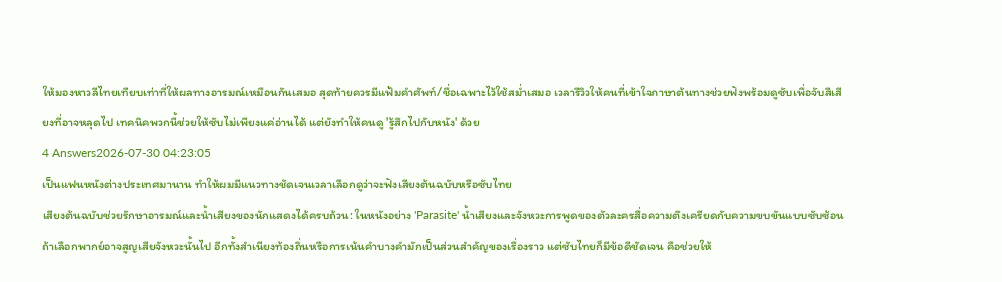ให้มองหาวลีไทยเทียบเท่าที่ให้ผลทางอารมณ์เหมือนกันเสมอ สุดท้ายควรมีแฟ้มคำศัพท์/ชื่อเฉพาะไว้ใช้สม่ำเสมอ เวลารีวิวให้คนที่เข้าใจภาษาต้นทางช่วยฟังพร้อมดูซับเพื่อจับสีเสียงที่อาจหลุดไป เทคนิคพวกนี้ช่วยให้ซับไม่เพียงแค่อ่านได้ แต่ยังทำให้คนดู 'รู้สึกไปกับหนัง' ด้วย
4 Answers2026-07-30 04:23:05
เป็นแฟนหนังต่างประเทศมานาน ทำให้ผมมีแนวทางชัดเจนเวลาเลือกดูว่าจะฟังเสียงต้นฉบับหรือซับไทย
เสียงต้นฉบับช่วยรักษาอารมณ์และน้ำเสียงของนักแสดงได้ครบถ้วน: ในหนังอย่าง 'Parasite' น้ำเสียงและจังหวะการพูดของตัวละครสื่อความตึงเครียดกับความขบขันแบบซับซ้อน ถ้าเลือกพากย์อาจสูญเสียจังหวะนั้นไป อีกทั้งสำเนียงท้องถิ่นหรือการเน้นคำบางคำมักเป็นส่วนสำคัญของเรื่องราว แต่ซับไทยก็มีข้อดีชัดเจน คือช่วยให้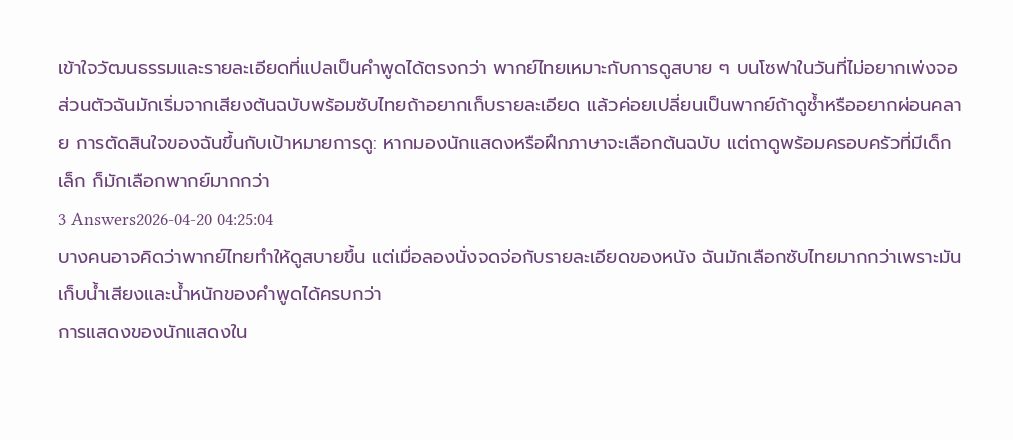เข้าใจวัฒนธรรมและรายละเอียดที่แปลเป็นคำพูดได้ตรงกว่า พากย์ไทยเหมาะกับการดูสบาย ๆ บนโซฟาในวันที่ไม่อยากเพ่งจอ
ส่วนตัวฉันมักเริ่มจากเสียงต้นฉบับพร้อมซับไทยถ้าอยากเก็บรายละเอียด แล้วค่อยเปลี่ยนเป็นพากย์ถ้าดูซ้ำหรืออยากผ่อนคลาย การตัดสินใจของฉันขึ้นกับเป้าหมายการดู: หากมองนักแสดงหรือฝึกภาษาจะเลือกต้นฉบับ แต่ถาดูพร้อมครอบครัวที่มีเด็กเล็ก ก็มักเลือกพากย์มากกว่า
3 Answers2026-04-20 04:25:04
บางคนอาจคิดว่าพากย์ไทยทำให้ดูสบายขึ้น แต่เมื่อลองนั่งจดจ่อกับรายละเอียดของหนัง ฉันมักเลือกซับไทยมากกว่าเพราะมันเก็บน้ำเสียงและน้ำหนักของคำพูดได้ครบกว่า
การแสดงของนักแสดงใน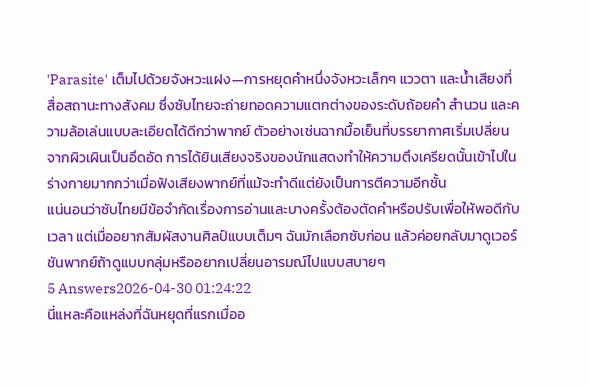'Parasite' เต็มไปด้วยจังหวะแฝง—การหยุดคำหนึ่งจังหวะเล็กๆ แววตา และน้ำเสียงที่สื่อสถานะทางสังคม ซึ่งซับไทยจะถ่ายทอดความแตกต่างของระดับถ้อยคำ สำนวน และความล้อเล่นแบบละเอียดได้ดีกว่าพากย์ ตัวอย่างเช่นฉากมื้อเย็นที่บรรยากาศเริ่มเปลี่ยนจากผิวเผินเป็นอึดอัด การได้ยินเสียงจริงของนักแสดงทำให้ความตึงเครียดนั้นเข้าไปในร่างกายมากกว่าเมื่อฟังเสียงพากย์ที่แม้จะทำดีแต่ยังเป็นการตีความอีกชั้น
แน่นอนว่าซับไทยมีข้อจำกัดเรื่องการอ่านและบางครั้งต้องตัดคำหรือปรับเพื่อให้พอดีกับเวลา แต่เมื่ออยากสัมผัสงานศิลป์แบบเต็มๆ ฉันมักเลือกซับก่อน แล้วค่อยกลับมาดูเวอร์ชันพากย์ถ้าดูแบบกลุ่มหรืออยากเปลี่ยนอารมณ์ไปแบบสบายๆ
5 Answers2026-04-30 01:24:22
นี่แหละคือแหล่งที่ฉันหยุดที่แรกเมื่ออ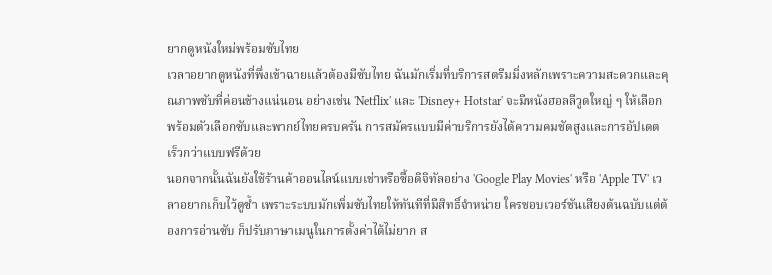ยากดูหนังใหม่พร้อมซับไทย
เวลาอยากดูหนังที่พึ่งเข้าฉายแล้วต้องมีซับไทย ฉันมักเริ่มที่บริการสตรีมมิ่งหลักเพราะความสะดวกและคุณภาพซับที่ค่อนข้างแน่นอน อย่างเช่น 'Netflix' และ 'Disney+ Hotstar' จะมีหนังฮอลลีวูดใหญ่ ๆ ให้เลือกพร้อมตัวเลือกซับและพากย์ไทยครบครัน การสมัครแบบมีค่าบริการยังได้ความคมชัดสูงและการอัปเดตเร็วกว่าแบบฟรีด้วย
นอกจากนั้นฉันยังใช้ร้านค้าออนไลน์แบบเช่าหรือซื้อดิจิทัลอย่าง 'Google Play Movies' หรือ 'Apple TV' เวลาอยากเก็บไว้ดูซ้ำ เพราะระบบมักเพิ่มซับไทยให้ทันทีที่มีสิทธิ์จำหน่าย ใครชอบเวอร์ชันเสียงต้นฉบับแต่ต้องการอ่านซับ ก็ปรับภาษาเมนูในการตั้งค่าได้ไม่ยาก ส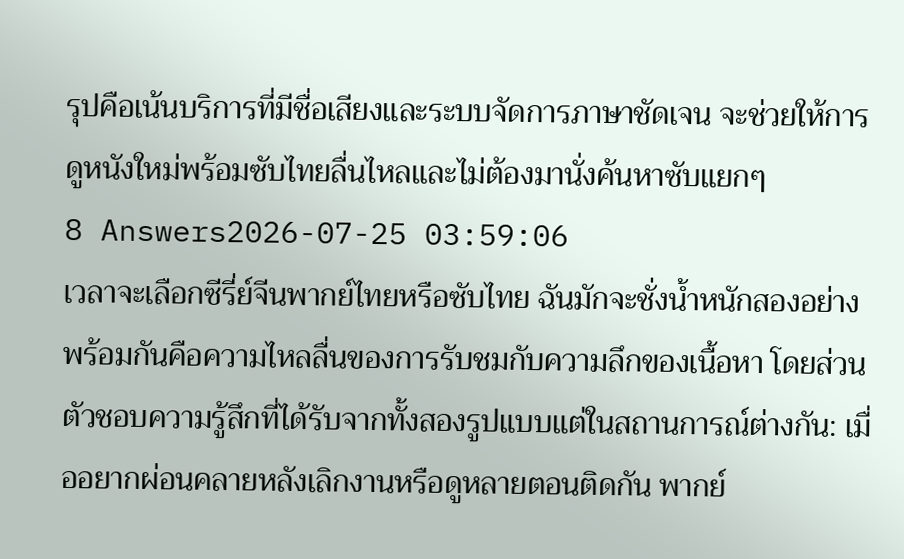รุปคือเน้นบริการที่มีชื่อเสียงและระบบจัดการภาษาชัดเจน จะช่วยให้การดูหนังใหม่พร้อมซับไทยลื่นไหลและไม่ต้องมานั่งค้นหาซับแยกๆ
8 Answers2026-07-25 03:59:06
เวลาจะเลือกซีรี่ย์จีนพากย์ไทยหรือซับไทย ฉันมักจะชั่งน้ำหนักสองอย่างพร้อมกันคือความไหลลื่นของการรับชมกับความลึกของเนื้อหา โดยส่วนตัวชอบความรู้สึกที่ได้รับจากทั้งสองรูปแบบแต่ในสถานการณ์ต่างกัน: เมื่ออยากผ่อนคลายหลังเลิกงานหรือดูหลายตอนติดกัน พากย์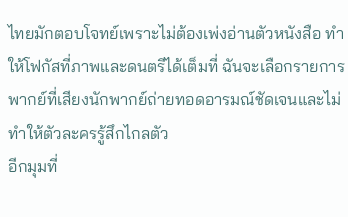ไทยมักตอบโจทย์เพราะไม่ต้องเพ่งอ่านตัวหนังสือ ทำให้โฟกัสที่ภาพและดนตรีได้เต็มที่ ฉันจะเลือกรายการพากย์ที่เสียงนักพากย์ถ่ายทอดอารมณ์ชัดเจนและไม่ทำให้ตัวละครรู้สึกไกลตัว
อีกมุมที่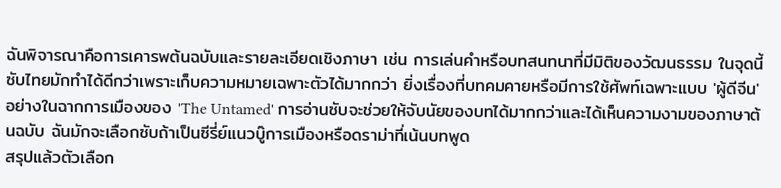ฉันพิจารณาคือการเคารพต้นฉบับและรายละเอียดเชิงภาษา เช่น การเล่นคำหรือบทสนทนาที่มีมิติของวัฒนธรรม ในจุดนี้ซับไทยมักทำได้ดีกว่าเพราะเก็บความหมายเฉพาะตัวได้มากกว่า ยิ่งเรื่องที่บทคมคายหรือมีการใช้ศัพท์เฉพาะแบบ 'ผู้ดีจีน' อย่างในฉากการเมืองของ 'The Untamed' การอ่านซับจะช่วยให้จับนัยของบทได้มากกว่าและได้เห็นความงามของภาษาต้นฉบับ ฉันมักจะเลือกซับถ้าเป็นซีรี่ย์แนวบู๊การเมืองหรือดราม่าที่เน้นบทพูด
สรุปแล้วตัวเลือก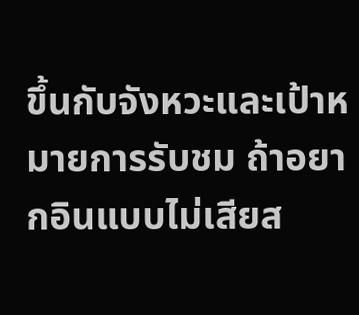ขึ้นกับจังหวะและเป้าหมายการรับชม ถ้าอยากอินแบบไม่เสียส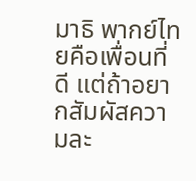มาธิ พากย์ไทยคือเพื่อนที่ดี แต่ถ้าอยากสัมผัสความละ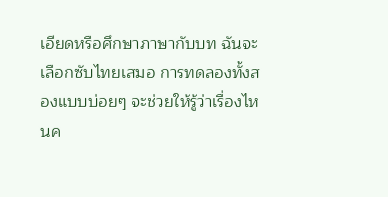เอียดหรือศึกษาภาษากับบท ฉันจะเลือกซับไทยเสมอ การทดลองทั้งสองแบบบ่อยๆ จะช่วยให้รู้ว่าเรื่องไหนค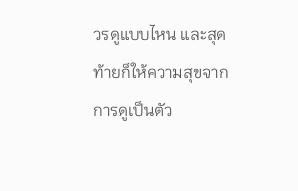วรดูแบบไหน และสุดท้ายก็ให้ความสุขจากการดูเป็นตัว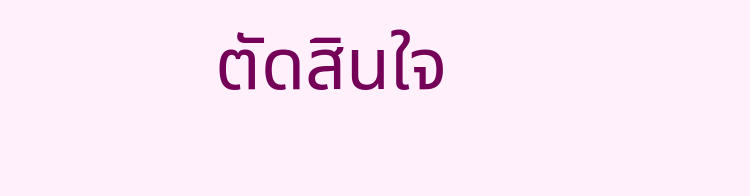ตัดสินใจ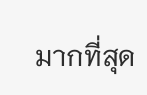มากที่สุด